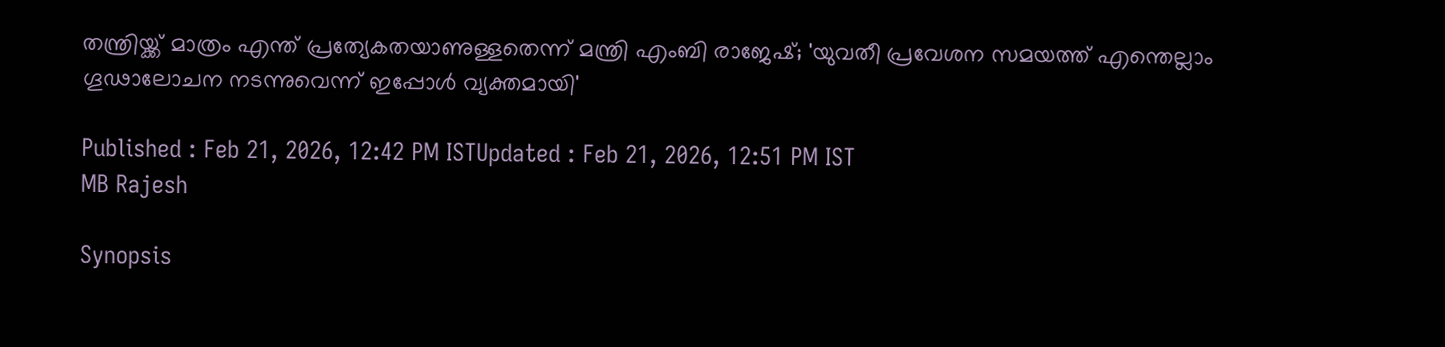തന്ത്രിയ്ക്ക് മാത്രം എന്ത് പ്രത്യേകതയാണുള്ളതെന്ന് മന്ത്രി എംബി രാജേഷ്; 'യുവതീ പ്രവേശന സമയത്ത് എന്തെല്ലാം ഗൂഢാലോചന നടന്നുവെന്ന് ഇപ്പോൾ വ്യക്തമായി'

Published : Feb 21, 2026, 12:42 PM ISTUpdated : Feb 21, 2026, 12:51 PM IST
MB Rajesh

Synopsis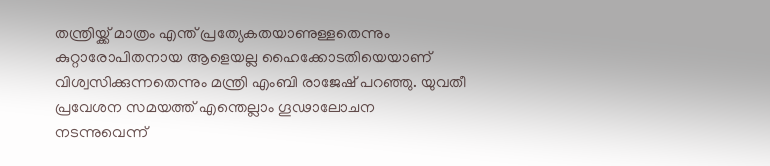തന്ത്രിയ്ക്ക് മാത്രം എന്ത് പ്രത്യേകതയാണുള്ളതെന്നും കുറ്റാരോപിതനായ ആളെയല്ല ഹൈക്കോടതിയെയാണ് വിശ്വസിക്കുന്നതെന്നും മന്ത്രി എംബി രാജേഷ് പറഞ്ഞു. യുവതീ പ്രവേശന സമയത്ത് എന്തെല്ലാം ഗൂഢാലോചന നടന്നുവെന്ന്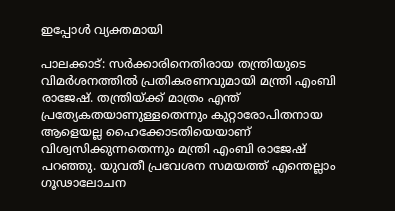ഇപ്പോൾ വ്യക്തമായി

പാലക്കാട്: സർക്കാരിനെതിരായ തന്ത്രിയുടെ വിമർശനത്തിൽ പ്രതികരണവുമായി മന്ത്രി എംബി രാജേഷ്. തന്ത്രിയ്ക്ക് മാത്രം എന്ത് പ്രത്യേകതയാണുള്ളതെന്നും കുറ്റാരോപിതനായ ആളെയല്ല ഹൈക്കോടതിയെയാണ് വിശ്വസിക്കുന്നതെന്നും മന്ത്രി എംബി രാജേഷ് പറഞ്ഞു. യുവതീ പ്രവേശന സമയത്ത് എന്തെല്ലാം ഗൂഢാലോചന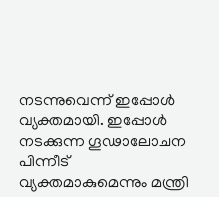നടന്നുവെന്ന് ഇപ്പോൾ വ്യക്തമായി. ഇപ്പോൾ നടക്കുന്ന ഗൂഢാലോചന പിന്നീട് വ്യക്തമാകുമെന്നും മന്ത്രി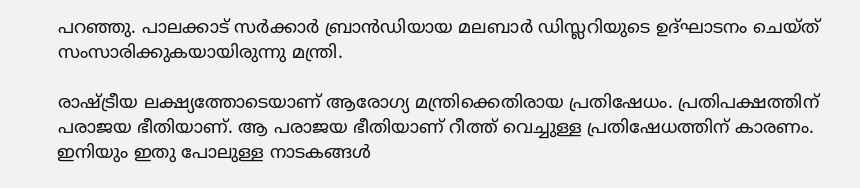പറഞ്ഞു. പാലക്കാട് സർക്കാർ ബ്രാൻഡിയായ മലബാർ ഡിസ്ലറിയുടെ ഉദ്ഘാടനം ചെയ്ത് സംസാരിക്കുകയായിരുന്നു മന്ത്രി.

രാഷ്ട്രീയ ലക്ഷ്യത്തോടെയാണ് ആരോഗ്യ മന്ത്രിക്കെതിരായ പ്രതിഷേധം. പ്രതിപക്ഷത്തിന് പരാജയ ഭീതിയാണ്. ആ പരാജയ ഭീതിയാണ് റീത്ത് വെച്ചുള്ള പ്രതിഷേധത്തിന് കാരണം. ഇനിയും ഇതു പോലുള്ള നാടകങ്ങൾ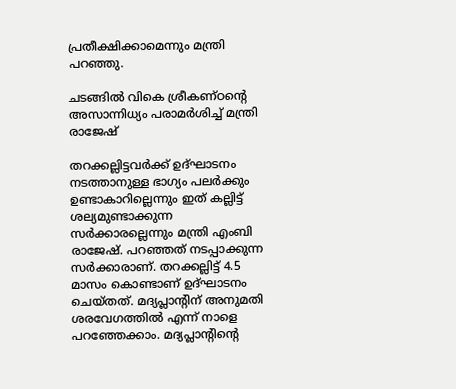പ്രതീക്ഷിക്കാമെന്നും മന്ത്രി പറഞ്ഞു.

ചടങ്ങിൽ വികെ ശ്രീകണ്ഠൻ്റെ അസാന്നിധ്യം പരാമർശിച്ച് മന്ത്രി രാജേഷ്

തറക്കല്ലിട്ടവർക്ക് ഉദ്ഘാടനം നടത്താനുള്ള ഭാഗ്യം പലർക്കും ഉണ്ടാകാറില്ലെന്നും ഇത് കല്ലിട്ട് ശല്യമുണ്ടാക്കുന്ന സർക്കാരല്ലെന്നും മന്ത്രി എംബി രാജേഷ്. പറഞ്ഞത് നടപ്പാക്കുന്ന സർക്കാരാണ്. തറക്കല്ലിട്ട് 4.5 മാസം കൊണ്ടാണ് ഉദ്ഘാടനം ചെയ്തത്. മദ്യപ്ലാൻ്റിന് അനുമതി ശരവേഗത്തിൽ എന്ന് നാളെ പറഞ്ഞേക്കാം. മദ്യപ്ലാൻ്റിൻ്റെ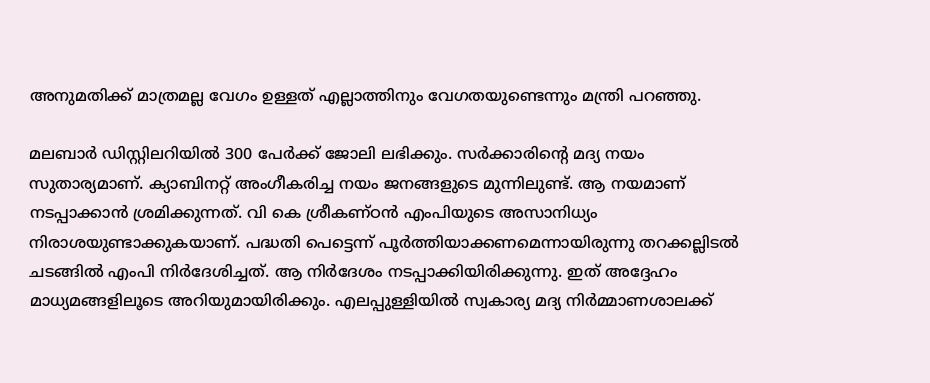അനുമതിക്ക് മാത്രമല്ല വേഗം ഉള്ളത് എല്ലാത്തിനും വേഗതയുണ്ടെന്നും മന്ത്രി പറഞ്ഞു.

മലബാർ ഡിസ്റ്റിലറിയിൽ 300 പേർക്ക് ജോലി ലഭിക്കും. സർക്കാരിൻ്റെ മദ്യ നയം സുതാര്യമാണ്. ക്യാബിനറ്റ് അംഗീകരിച്ച നയം ജനങ്ങളുടെ മുന്നിലുണ്ട്. ആ നയമാണ് നടപ്പാക്കാൻ ശ്രമിക്കുന്നത്. വി കെ ശ്രീകണ്ഠൻ എംപിയുടെ അസാനിധ്യം നിരാശയുണ്ടാക്കുകയാണ്. പദ്ധതി പെട്ടെന്ന് പൂർത്തിയാക്കണമെന്നായിരുന്നു തറക്കല്ലിടൽ ചടങ്ങിൽ എംപി നിർദേശിച്ചത്. ആ നിർദേശം നടപ്പാക്കിയിരിക്കുന്നു. ഇത് അദ്ദേഹം മാധ്യമങ്ങളിലൂടെ അറിയുമായിരിക്കും. എലപ്പുള്ളിയിൽ സ്വകാര്യ മദ്യ നിർമ്മാണശാലക്ക്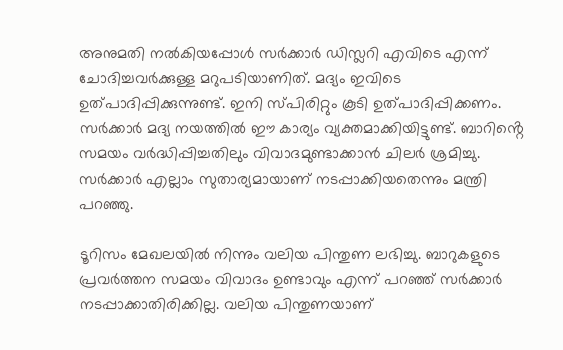അനുമതി നൽകിയപ്പോൾ സർക്കാർ ഡിസ്ലറി എവിടെ എന്ന് ചോദിച്ചവർക്കുള്ള മറുപടിയാണിത്. മദ്യം ഇവിടെ ഉത്പാദിപ്പിക്കുന്നുണ്ട്. ഇനി സ്പിരിറ്റും കൂടി ഉത്പാദിപ്പിക്കണം. സർക്കാർ മദ്യ നയത്തിൽ ഈ കാര്യം വ്യക്തമാക്കിയിട്ടുണ്ട്. ബാറിൻ്റെ സമയം വർദ്ധിപ്പിച്ചതിലും വിവാദമുണ്ടാക്കാൻ ചിലർ ശ്രമിച്ചു. സർക്കാർ എല്ലാം സുതാര്യമായാണ് നടപ്പാക്കിയതെന്നും മന്ത്രി പറഞ്ഞു.

ടൂറിസം മേഖലയിൽ നിന്നും വലിയ പിന്തുണ ലഭിച്ചു. ബാറുകളുടെ പ്രവർത്തന സമയം വിവാദം ഉണ്ടാവും എന്ന് പറഞ്ഞ് സർക്കാർ നടപ്പാക്കാതിരിക്കില്ല. വലിയ പിന്തുണയാണ്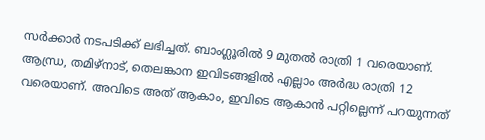സർക്കാർ നടപടിക്ക് ലഭിച്ചത്. ബാംഗ്ലൂരിൽ 9 മുതൽ രാത്രി 1 വരെയാണ്. ആന്ധ്ര, തമിഴ്നാട്, തെലങ്കാന ഇവിടങ്ങളിൽ എല്ലാം അർദ്ധ രാത്രി 12 വരെയാണ്. അവിടെ അത് ആകാം, ഇവിടെ ആകാൻ പറ്റില്ലെന്ന് പറയുന്നത്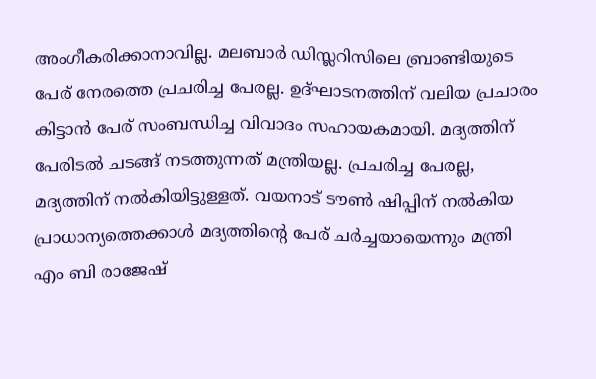അംഗീകരിക്കാനാവില്ല. മലബാർ ഡിസ്ലറിസിലെ ബ്രാണ്ടിയുടെ പേര് നേരത്തെ പ്രചരിച്ച പേരല്ല. ഉദ്ഘാടനത്തിന് വലിയ പ്രചാരം കിട്ടാൻ പേര് സംബന്ധിച്ച വിവാദം സഹായകമായി. മദ്യത്തിന് പേരിടൽ ചടങ്ങ് നടത്തുന്നത് മന്ത്രിയല്ല. പ്രചരിച്ച പേരല്ല, മദ്യത്തിന് നൽകിയിട്ടുള്ളത്. വയനാട് ടൗൺ ഷിപ്പിന് നൽകിയ പ്രാധാന്യത്തെക്കാൾ മദ്യത്തിൻ്റെ പേര് ചർച്ചയായെന്നും മന്ത്രി എം ബി രാജേഷ്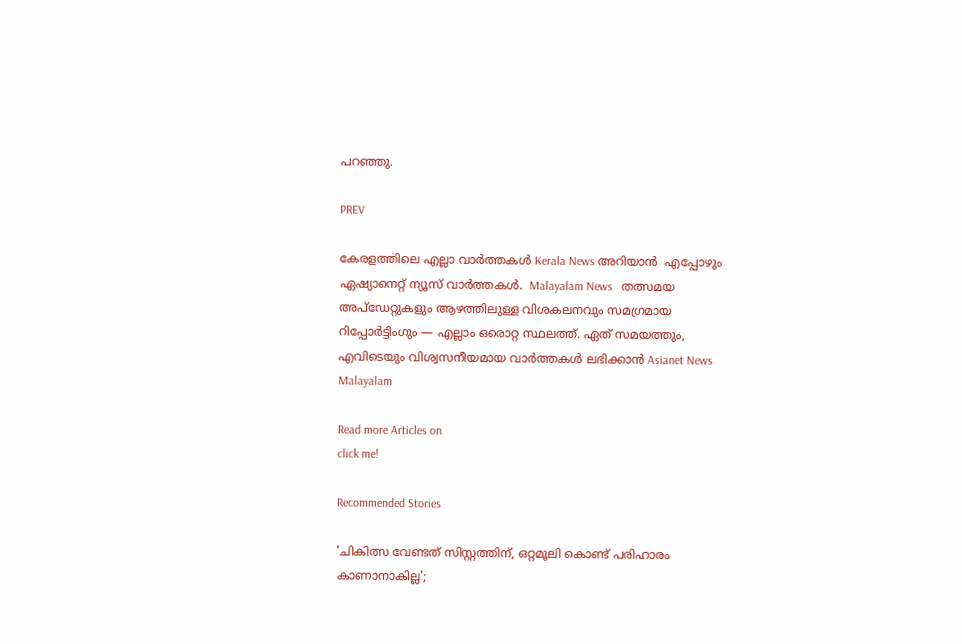പറഞ്ഞു.

PREV

കേരളത്തിലെ എല്ലാ വാർത്തകൾ Kerala News അറിയാൻ  എപ്പോഴും ഏഷ്യാനെറ്റ് ന്യൂസ് വാർത്തകൾ.  Malayalam News   തത്സമയ അപ്‌ഡേറ്റുകളും ആഴത്തിലുള്ള വിശകലനവും സമഗ്രമായ റിപ്പോർട്ടിംഗും — എല്ലാം ഒരൊറ്റ സ്ഥലത്ത്. ഏത് സമയത്തും, എവിടെയും വിശ്വസനീയമായ വാർത്തകൾ ലഭിക്കാൻ Asianet News Malayalam

Read more Articles on
click me!

Recommended Stories

'ചികിത്സ വേണ്ടത് സിസ്റ്റത്തിന്, ഒറ്റമൂലി കൊണ്ട് പരിഹാരം കാണാനാകില്ല';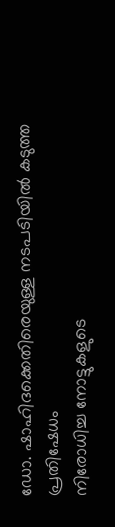ഡോ. ഷാഹിദക്കെതിരെയുള്ള നടപടിയിൽ കടുത്ത പ്രതിഷേധം
നിരോധിച്ച നോട്ടുകളുടെ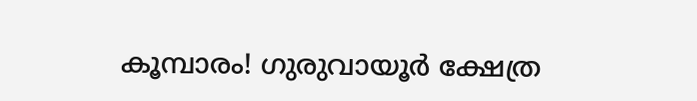കൂമ്പാരം! ഗുരുവായൂർ ക്ഷേത്ര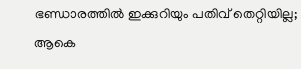ഭണ്ഡാരത്തിൽ ഇക്കുറിയും പതിവ് തെറ്റിയില്ല; ആകെ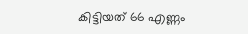കിട്ടിയത് 66 എണ്ണം